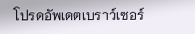โปรดอัพเดตเบราว์เซอร์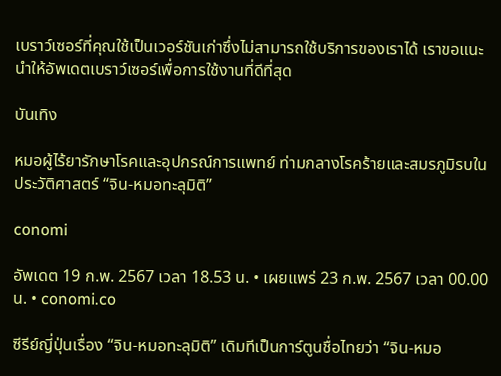เบราว์เซอร์ที่คุณใช้เป็นเวอร์ชันเก่าซึ่งไม่สามารถใช้บริการของเราได้ เราขอแนะนำให้อัพเดตเบราว์เซอร์เพื่อการใช้งานที่ดีที่สุด

บันเทิง

หมอผู้ไร้ยารักษาโรคและอุปกรณ์การแพทย์ ท่ามกลางโรคร้ายและสมรภูมิรบในประวัติศาสตร์ “จิน-หมอทะลุมิติ”

conomi

อัพเดต 19 ก.พ. 2567 เวลา 18.53 น. • เผยแพร่ 23 ก.พ. 2567 เวลา 00.00 น. • conomi.co

ซีรีย์ญี่ปุ่นเรื่อง “จิน-หมอทะลุมิติ” เดิมทีเป็นการ์ตูนชื่อไทยว่า “จิน-หมอ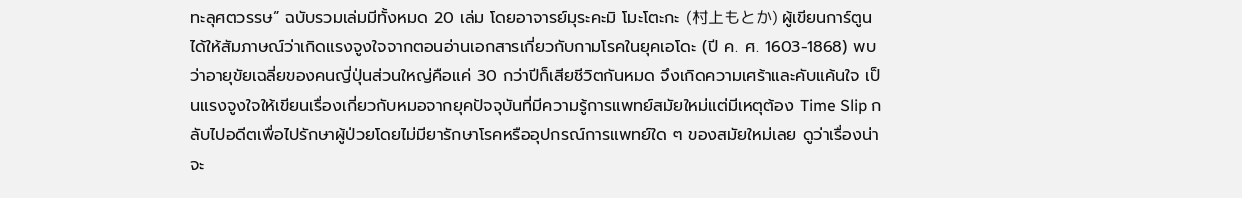ทะลุศตวรรษ” ฉบับรวมเล่มมีทั้งหมด 20 เล่ม โดยอาจารย์มุระคะมิ โมะโตะกะ (村上もとか) ผู้เขียนการ์ตูนได้ให้สัมภาษณ์ว่าเกิดแรงจูงใจจากตอนอ่านเอกสารเกี่ยวกับกามโรคในยุคเอโดะ (ปี ค. ศ. 1603-1868) พบว่าอายุขัยเฉลี่ยของคนญี่ปุ่นส่วนใหญ่คือแค่ 30 กว่าปีก็เสียชีวิตกันหมด จึงเกิดความเศร้าและคับแค้นใจ เป็นแรงจูงใจให้เขียนเรื่องเกี่ยวกับหมอจากยุคปัจจุบันที่มีความรู้การแพทย์สมัยใหม่แต่มีเหตุต้อง Time Slip กลับไปอดีตเพื่อไปรักษาผู้ป่วยโดยไม่มียารักษาโรคหรืออุปกรณ์การแพทย์ใด ๆ ของสมัยใหม่เลย ดูว่าเรื่องน่าจะ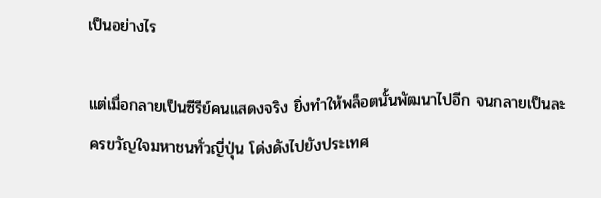เป็นอย่างไร

แต่เมื่อกลายเป็นซีรีย์คนแสดงจริง ยิ่งทำให้พล็อตนั้นพัฒนาไปอีก จนกลายเป็นละครขวัญใจมหาชนทั่วญี่ปุ่น โด่งดังไปยังประเทศ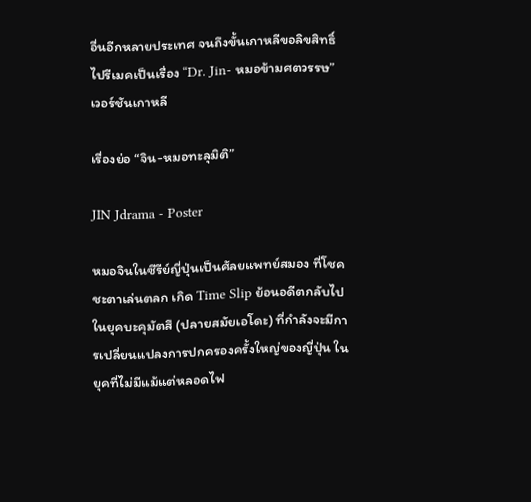อื่นอีกหลายประเทศ จนถึงขั้นเกาหลีขอลิขสิทธิ์ไปรีเมคเป็นเรื่อง “Dr. Jin- หมอข้ามศตวรรษ” เวอร์ชันเกาหลี

เรื่องย่อ “จิน-หมอทะลุมิติ”

JIN Jdrama - Poster

หมอจินในซีรีย์ญี่ปุ่นเป็นศัลยแพทย์สมอง ที่โชคชะตาเล่นตลก เกิด Time Slip ย้อนอดีตกลับไปในยุคบะคุมัตสึ (ปลายสมัยเอโดะ) ที่กำลังจะมีการเปลี่ยนแปลงการปกครองครั้งใหญ่ของญี่ปุ่น ในยุคที่ไม่มีแม้แต่หลอดไฟ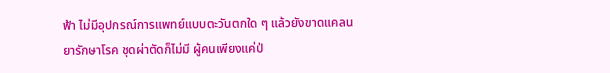ฟ้า ไม่มีอุปกรณ์การแพทย์แบบตะวันตกใด ๆ แล้วยังขาดแคลนยารักษาโรค ชุดผ่าตัดก็ไม่มี ผู้คนเพียงแค่ป่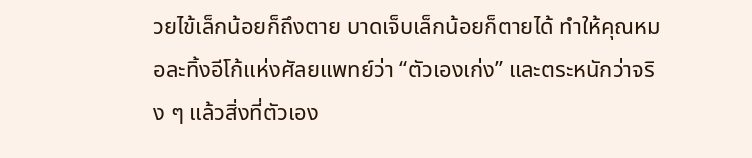วยไข้เล็กน้อยก็ถึงตาย บาดเจ็บเล็กน้อยก็ตายได้ ทำให้คุณหมอละทิ้งอีโก้แห่งศัลยแพทย์ว่า “ตัวเองเก่ง” และตระหนักว่าจริง ๆ แล้วสิ่งที่ตัวเอง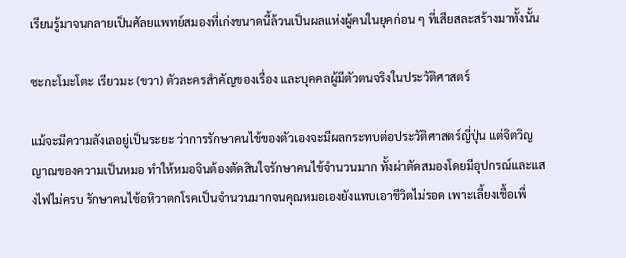เรียนรู้มาจนกลายเป็นศัลยแพทย์สมองที่เก่งขนาดนี้ล้วนเป็นผลแห่งผู้คนในยุคก่อน ๆ ที่เสียสละสร้างมาทั้งนั้น

ซะกะโมะโตะ เรียวมะ (ขวา) ตัวละครสำคัญของเรื่อง และบุคคลผู้มีตัวตนจริงในประวัติศาสตร์

แม้จะมีความลังเลอยู่เป็นระยะ ว่าการรักษาคนไข้ของตัวเองจะมีผลกระทบต่อประวัติศาสตร์ญี่ปุ่น แต่จิตวิญญาณของความเป็นหมอ ทำให้หมอจินต้องตัดสินใจรักษาคนไข้จำนวนมาก ทั้งผ่าตัดสมองโดยมีอุปกรณ์และแสงไฟไม่ครบ รักษาคนไข้อหิวาตกโรคเป็นจำนวนมากจนคุณหมอเองยังแทบเอาชีวิตไม่รอด เพาะเลี้ยงเชื้อเพื่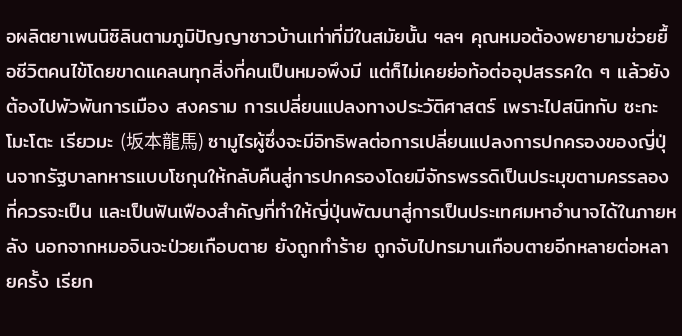อผลิตยาเพนนิซิลินตามภูมิปัญญาชาวบ้านเท่าที่มีในสมัยนั้น ฯลฯ คุณหมอต้องพยายามช่วยยื้อชีวิตคนไข้โดยขาดแคลนทุกสิ่งที่คนเป็นหมอพึงมี แต่ก็ไม่เคยย่อท้อต่ออุปสรรคใด ๆ แล้วยังต้องไปพัวพันการเมือง สงคราม การเปลี่ยนแปลงทางประวัติศาสตร์ เพราะไปสนิทกับ ซะกะโมะโตะ เรียวมะ (坂本龍馬) ซามูไรผู้ซึ่งจะมีอิทธิพลต่อการเปลี่ยนแปลงการปกครองของญี่ปุ่นจากรัฐบาลทหารแบบโชกุนให้กลับคืนสู่การปกครองโดยมีจักรพรรดิเป็นประมุขตามครรลองที่ควรจะเป็น และเป็นฟันเฟืองสำคัญที่ทำให้ญี่ปุ่นพัฒนาสู่การเป็นประเทศมหาอำนาจได้ในภายหลัง นอกจากหมอจินจะป่วยเกือบตาย ยังถูกทำร้าย ถูกจับไปทรมานเกือบตายอีกหลายต่อหลายครั้ง เรียก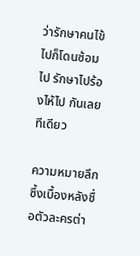ว่ารักษาคนไข้ไปก็โดนซ้อมไป รักษาไปร้องไห้ไป กันเลยทีเดียว

ความหมายลึกซึ้งเบื้องหลังชื่อตัวละครต่า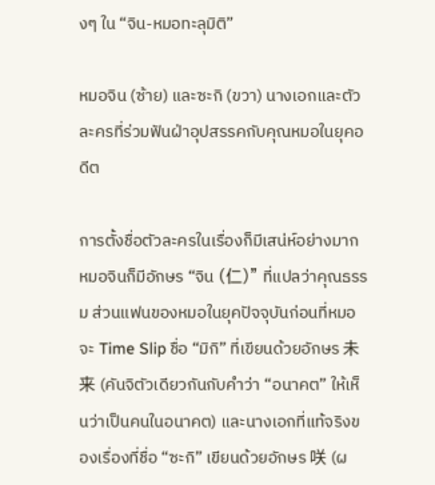งๆ ใน “จิน-หมอทะลุมิติ”

หมอจิน (ซ้าย) และซะกิ (ขวา) นางเอกและตัวละครที่ร่วมฟันฝ่าอุปสรรคกับคุณหมอในยุคอดีต

การตั้งชื่อตัวละครในเรื่องก็มีเสน่ห์อย่างมาก หมอจินก็มีอักษร “จิน (仁)” ที่แปลว่าคุณธรรม ส่วนแฟนของหมอในยุคปัจจุบันก่อนที่หมอจะ Time Slip ชื่อ “มิกิ” ที่เขียนด้วยอักษร 未来 (คันจิตัวเดียวกันกับคำว่า “อนาคต” ให้เห็นว่าเป็นคนในอนาคต) และนางเอกที่แท้จริงของเรื่องที่ชื่อ “ซะกิ” เขียนด้วยอักษร 咲 (ผ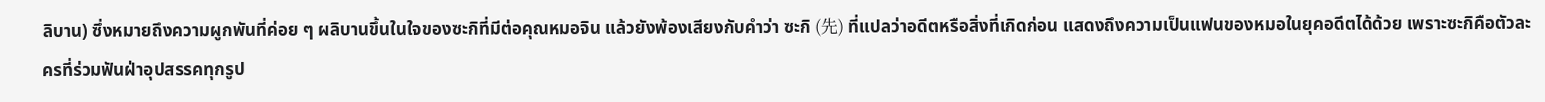ลิบาน) ซึ่งหมายถึงความผูกพันที่ค่อย ๆ ผลิบานขึ้นในใจของซะกิที่มีต่อคุณหมอจิน แล้วยังพ้องเสียงกับคำว่า ซะกิ (先) ที่แปลว่าอดีตหรือสิ่งที่เกิดก่อน แสดงถึงความเป็นแฟนของหมอในยุคอดีตได้ด้วย เพราะซะกิคือตัวละครที่ร่วมฟันฝ่าอุปสรรคทุกรูป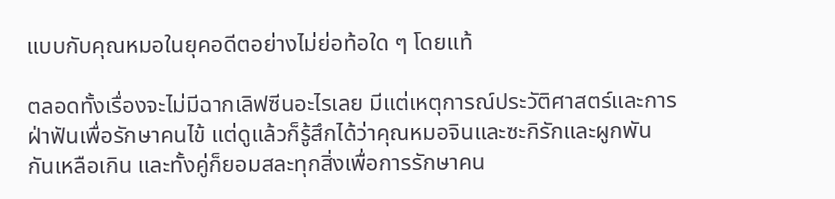แบบกับคุณหมอในยุคอดีตอย่างไม่ย่อท้อใด ๆ โดยแท้

ตลอดทั้งเรื่องจะไม่มีฉากเลิฟซีนอะไรเลย มีแต่เหตุการณ์ประวัติศาสตร์และการฝ่าฟันเพื่อรักษาคนไข้ แต่ดูแล้วก็รู้สึกได้ว่าคุณหมอจินและซะกิรักและผูกพันกันเหลือเกิน และทั้งคู่ก็ยอมสละทุกสิ่งเพื่อการรักษาคน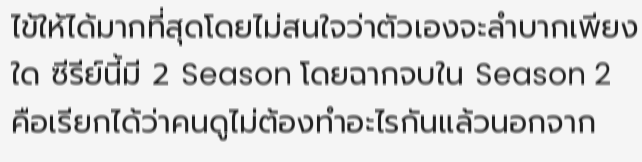ไข้ให้ได้มากที่สุดโดยไม่สนใจว่าตัวเองจะลำบากเพียงใด ซีรีย์นี้มี 2 Season โดยฉากจบใน Season 2 คือเรียกได้ว่าคนดูไม่ต้องทำอะไรกันแล้วนอกจาก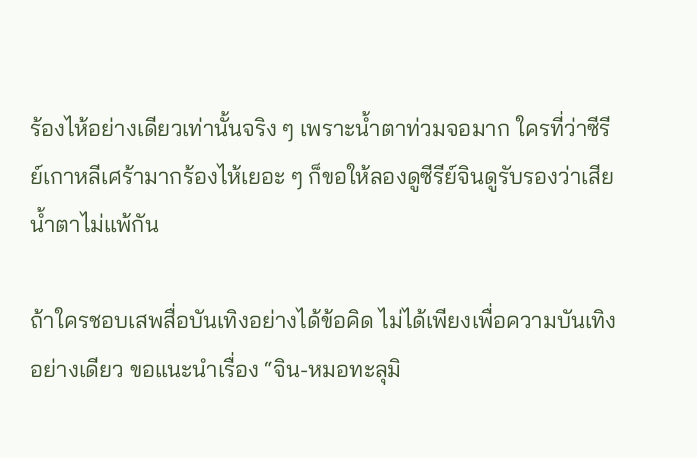ร้องไห้อย่างเดียวเท่านั้นจริง ๆ เพราะน้ำตาท่วมจอมาก ใครที่ว่าซีรีย์เกาหลีเศร้ามากร้องไห้เยอะ ๆ ก็ขอให้ลองดูซีรีย์จินดูรับรองว่าเสียน้ำตาไม่แพ้กัน

ถ้าใครชอบเสพสื่อบันเทิงอย่างได้ข้อคิด ไม่ได้เพียงเพื่อความบันเทิงอย่างเดียว ขอแนะนำเรื่อง “จิน-หมอทะลุมิ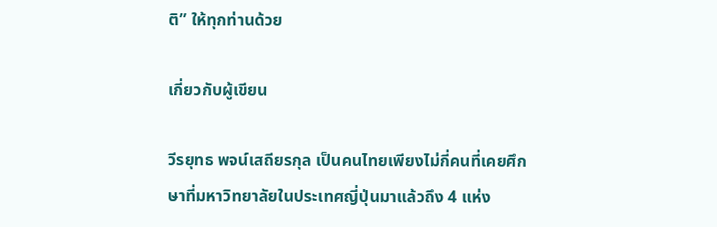ติ” ให้ทุกท่านด้วย

เกี่ยวกับผู้เขียน

วีรยุทธ พจน์เสถียรกุล เป็นคนไทยเพียงไม่กี่คนที่เคยศึกษาที่มหาวิทยาลัยในประเทศญี่ปุ่นมาแล้วถึง 4 แห่ง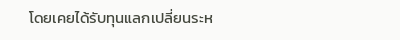โดยเคยได้รับทุนแลกเปลี่ยนระห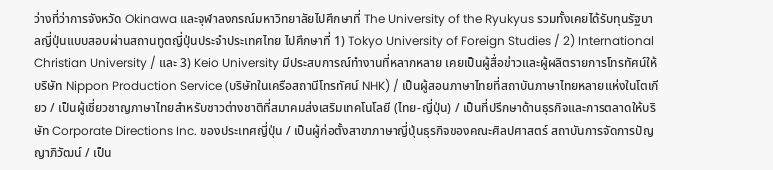ว่างที่ว่าการจังหวัด Okinawa และจุฬาลงกรณ์มหาวิทยาลัยไปศึกษาที่ The University of the Ryukyus รวมทั้งเคยได้รับทุนรัฐบาลญี่ปุ่นแบบสอบผ่านสถานทูตญี่ปุ่นประจำประเทศไทย ไปศึกษาที่ 1) Tokyo University of Foreign Studies / 2) International Christian University / และ 3) Keio University มีประสบการณ์ทำงานที่หลากหลาย เคยเป็นผู้สื่อข่าวและผู้ผลิตรายการโทรทัศน์ให้บริษัท Nippon Production Service (บริษัทในเครือสถานีโทรทัศน์ NHK) / เป็นผู้สอนภาษาไทยที่สถาบันภาษาไทยหลายแห่งในโตเกียว / เป็นผู้เชี่ยวชาญภาษาไทยสำหรับชาวต่างชาติที่สมาคมส่งเสริมเทคโนโลยี (ไทย-ญี่ปุ่น) / เป็นที่ปรึกษาด้านธุรกิจและการตลาดให้บริษัท Corporate Directions Inc. ของประเทศญี่ปุ่น / เป็นผู้ก่อตั้งสาขาภาษาญี่ปุ่นธุรกิจของคณะศิลปศาสตร์ สถาบันการจัดการปัญญาภิวัฒน์ / เป็น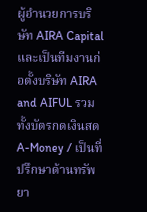ผู้อำนวยการบริษัท AIRA Capital และเป็นทีมงานก่อตั้งบริษัท AIRA and AIFUL รวมทั้งบัตรกดเงินสด A-Money / เป็นที่ปรึกษาด้านทรัพยา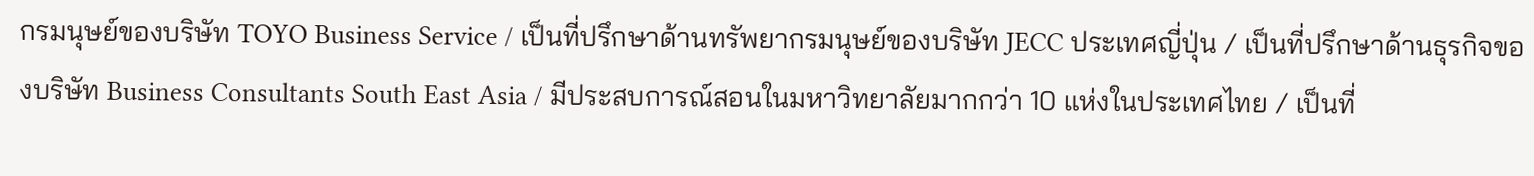กรมนุษย์ของบริษัท TOYO Business Service / เป็นที่ปรึกษาด้านทรัพยากรมนุษย์ของบริษัท JECC ประเทศญี่ปุ่น / เป็นที่ปรึกษาด้านธุรกิจของบริษัท Business Consultants South East Asia / มีประสบการณ์สอนในมหาวิทยาลัยมากกว่า 10 แห่งในประเทศไทย / เป็นที่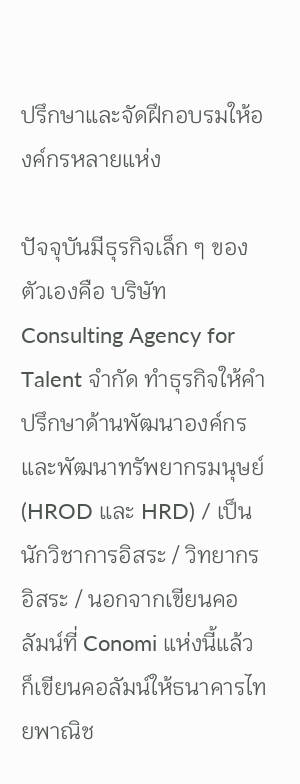ปรึกษาและจัดฝึกอบรมให้องค์กรหลายแห่ง

ปัจจุบันมีธุรกิจเล็ก ๆ ของตัวเองคือ บริษัท Consulting Agency for Talent จำกัด ทำธุรกิจให้คำปรึกษาด้านพัฒนาองค์กรและพัฒนาทรัพยากรมนุษย์ (HROD และ HRD) / เป็นนักวิชาการอิสระ / วิทยากรอิสระ / นอกจากเขียนคอลัมน์ที่ Conomi แห่งนี้แล้ว ก็เขียนคอลัมน์ให้ธนาคารไทยพาณิช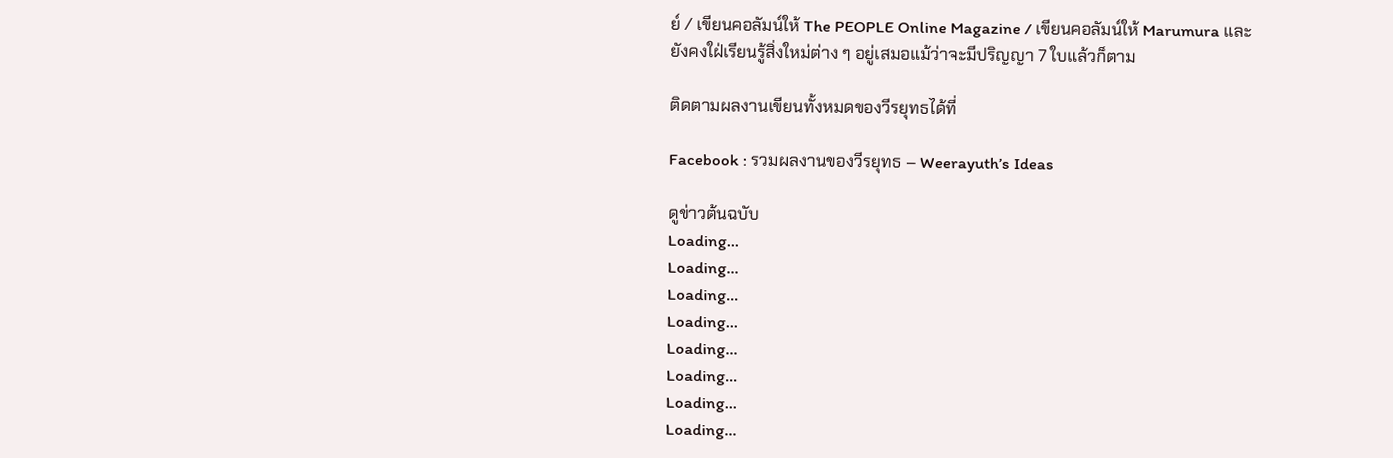ย์ / เขียนคอลัมน์ให้ The PEOPLE Online Magazine / เขียนคอลัมน์ให้ Marumura และยังคงใฝ่เรียนรู้สิ่งใหม่ต่าง ๆ อยู่เสมอแม้ว่าจะมีปริญญา 7 ใบแล้วก็ตาม

ติดตามผลงานเขียนทั้งหมดของวีรยุทธได้ที่

Facebook : รวมผลงานของวีรยุทธ – Weerayuth’s Ideas

ดูข่าวต้นฉบับ
Loading...
Loading...
Loading...
Loading...
Loading...
Loading...
Loading...
Loading...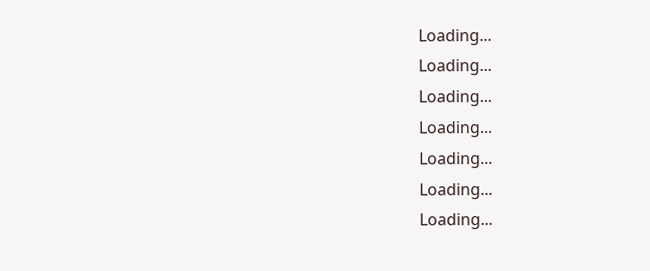Loading...
Loading...
Loading...
Loading...
Loading...
Loading...
Loading...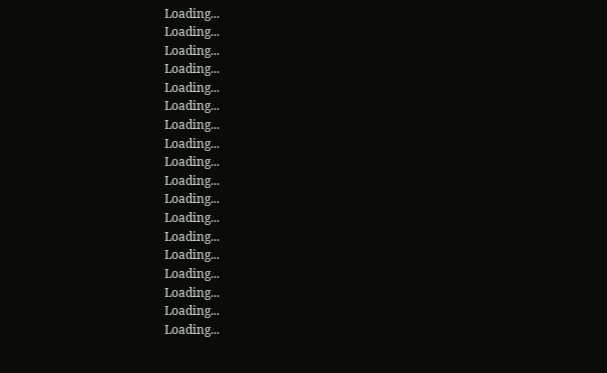Loading...
Loading...
Loading...
Loading...
Loading...
Loading...
Loading...
Loading...
Loading...
Loading...
Loading...
Loading...
Loading...
Loading...
Loading...
Loading...
Loading...
Loading...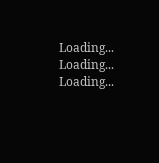Loading...
Loading...
Loading...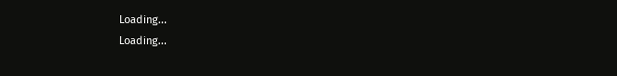Loading...
Loading...